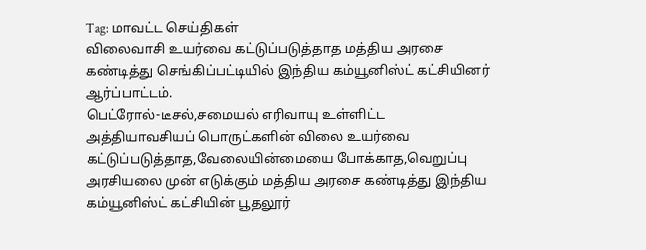Tag: மாவட்ட செய்திகள்
விலைவாசி உயர்வை கட்டுப்படுத்தாத மத்திய அரசை கண்டித்து செங்கிப்பட்டியில் இந்திய கம்யூனிஸ்ட் கட்சியினர் ஆர்ப்பாட்டம்.
பெட்ரோல்-டீசல்,சமையல் எரிவாயு உள்ளிட்ட அத்தியாவசியப் பொருட்களின் விலை உயர்வை கட்டுப்படுத்தாத,வேலையின்மையை போக்காத,வெறுப்பு அரசியலை முன் எடுக்கும் மத்திய அரசை கண்டித்து இந்திய கம்யூனிஸ்ட் கட்சியின் பூதலூர்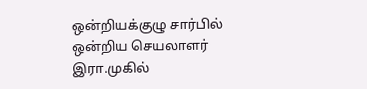ஒன்றியக்குழு சார்பில் ஒன்றிய செயலாளர் இரா.முகில்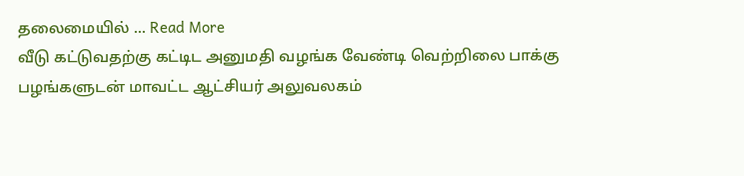தலைமையில் ... Read More
வீடு கட்டுவதற்கு கட்டிட அனுமதி வழங்க வேண்டி வெற்றிலை பாக்கு பழங்களுடன் மாவட்ட ஆட்சியர் அலுவலகம்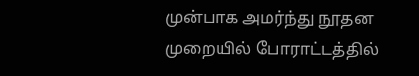முன்பாக அமர்ந்து நூதன முறையில் போராட்டத்தில்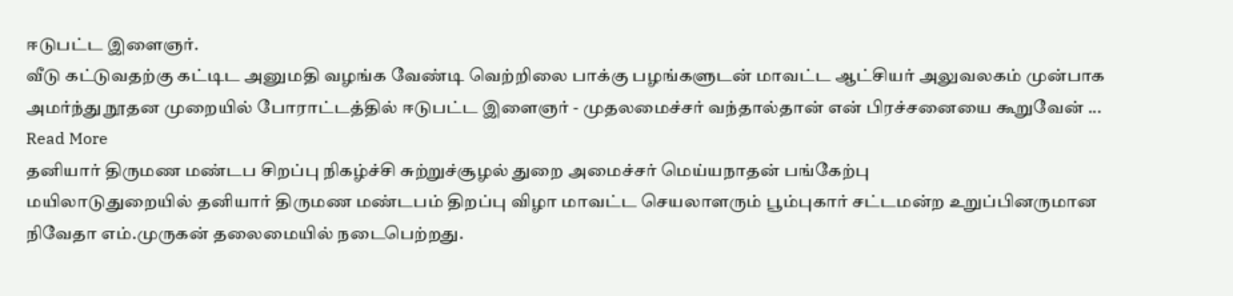ஈடுபட்ட இளைஞர்.
வீடு கட்டுவதற்கு கட்டிட அனுமதி வழங்க வேண்டி வெற்றிலை பாக்கு பழங்களுடன் மாவட்ட ஆட்சியர் அலுவலகம் முன்பாக அமர்ந்து நூதன முறையில் போராட்டத்தில் ஈடுபட்ட இளைஞர் - முதலமைச்சர் வந்தால்தான் என் பிரச்சனையை கூறுவேன் ... Read More
தனியார் திருமண மண்டப சிறப்பு நிகழ்ச்சி சுற்றுச்சூழல் துறை அமைச்சர் மெய்யநாதன் பங்கேற்பு
மயிலாடுதுறையில் தனியார் திருமண மண்டபம் திறப்பு விழா மாவட்ட செயலாளரும் பூம்புகார் சட்டமன்ற உறுப்பினருமான நிவேதா எம்.முருகன் தலைமையில் நடைபெற்றது.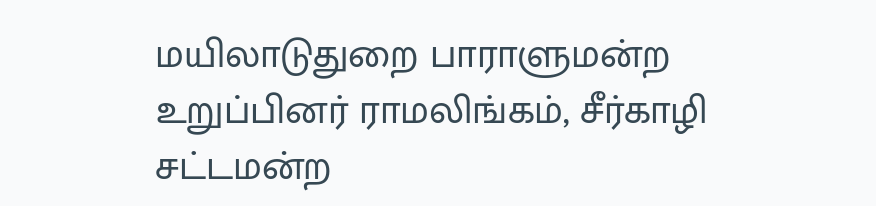மயிலாடுதுறை பாராளுமன்ற உறுப்பினர் ராமலிங்கம், சீர்காழி சட்டமன்ற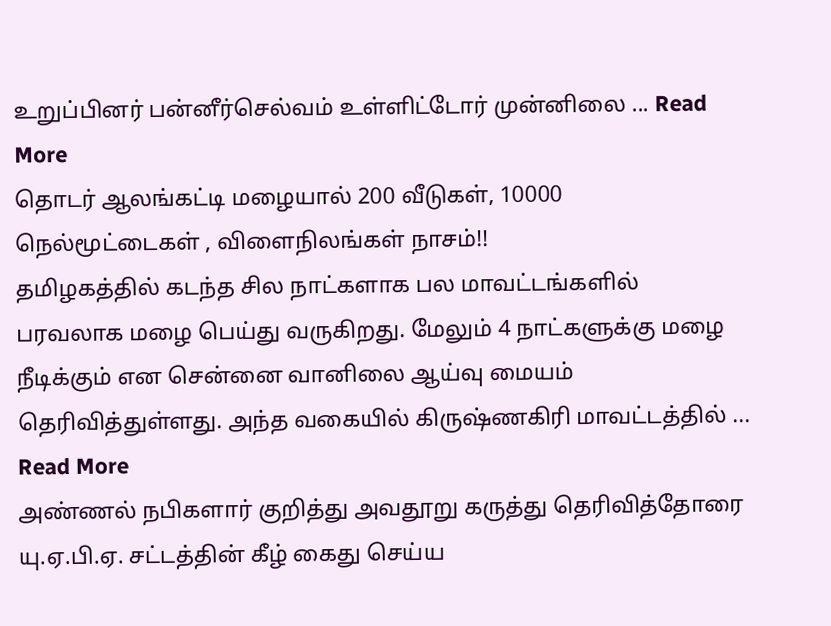உறுப்பினர் பன்னீர்செல்வம் உள்ளிட்டோர் முன்னிலை ... Read More
தொடர் ஆலங்கட்டி மழையால் 200 வீடுகள், 10000 நெல்மூட்டைகள் , விளைநிலங்கள் நாசம்!!
தமிழகத்தில் கடந்த சில நாட்களாக பல மாவட்டங்களில் பரவலாக மழை பெய்து வருகிறது. மேலும் 4 நாட்களுக்கு மழை நீடிக்கும் என சென்னை வானிலை ஆய்வு மையம் தெரிவித்துள்ளது. அந்த வகையில் கிருஷ்ணகிரி மாவட்டத்தில் ... Read More
அண்ணல் நபிகளார் குறித்து அவதூறு கருத்து தெரிவித்தோரை யு.ஏ.பி.ஏ. சட்டத்தின் கீழ் கைது செய்ய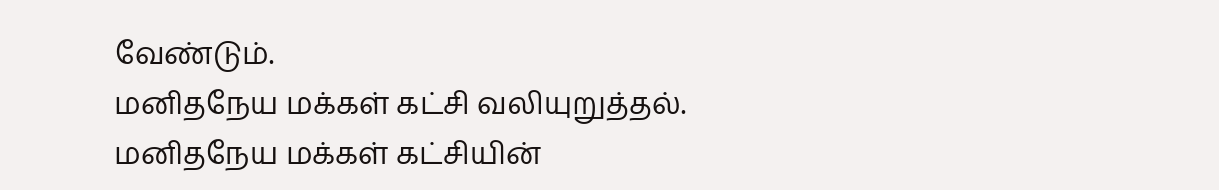வேண்டும்.
மனிதநேய மக்கள் கட்சி வலியுறுத்தல். மனிதநேய மக்கள் கட்சியின்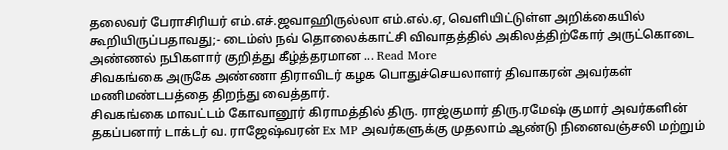தலைவர் பேராசிரியர் எம்.எச்.ஜவாஹிருல்லா எம்.எல்.ஏ, வெளியிட்டுள்ள அறிக்கையில் கூறியிருப்பதாவது;- டைம்ஸ் நவ் தொலைக்காட்சி விவாதத்தில் அகிலத்திற்கோர் அருட்கொடை அண்ணல் நபிகளார் குறித்து கீழ்த்தரமான ... Read More
சிவகங்கை அருகே அண்ணா திராவிடர் கழக பொதுச்செயலாளர் திவாகரன் அவர்கள் மணிமண்டபத்தை திறந்து வைத்தார்.
சிவகங்கை மாவட்டம் கோவானூர் கிராமத்தில் திரு. ராஜ்குமார் திரு.ரமேஷ் குமார் அவர்களின் தகப்பனார் டாக்டர் வ. ராஜேஷ்வரன் Ex MP அவர்களுக்கு முதலாம் ஆண்டு நினைவஞ்சலி மற்றும்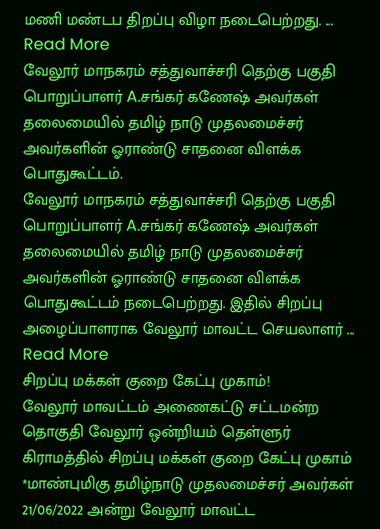மணி மண்டப திறப்பு விழா நடைபெற்றது. ... Read More
வேலூர் மாநகரம் சத்துவாச்சரி தெற்கு பகுதி பொறுப்பாளர் A.சங்கர் கணேஷ் அவர்கள் தலைமையில் தமிழ் நாடு முதலமைச்சர் அவர்களின் ஓராண்டு சாதனை விளக்க பொதுகூட்டம்.
வேலூர் மாநகரம் சத்துவாச்சரி தெற்கு பகுதி பொறுப்பாளர் A.சங்கர் கணேஷ் அவர்கள் தலைமையில் தமிழ் நாடு முதலமைச்சர் அவர்களின் ஓராண்டு சாதனை விளக்க பொதுகூட்டம் நடைபெற்றது. இதில் சிறப்பு அழைப்பாளராக வேலூர் மாவட்ட செயலாளர் ... Read More
சிறப்பு மக்கள் குறை கேட்பு முகாம்!
வேலூர் மாவட்டம் அணைகட்டு சட்டமன்ற தொகுதி வேலூர் ஒன்றியம் தெள்ளுர் கிராமத்தில் சிறப்பு மக்கள் குறை கேட்பு முகாம் *மாண்புமிகு தமிழ்நாடு முதலமைச்சர் அவர்கள் 21/06/2022 அன்று வேலூர் மாவட்ட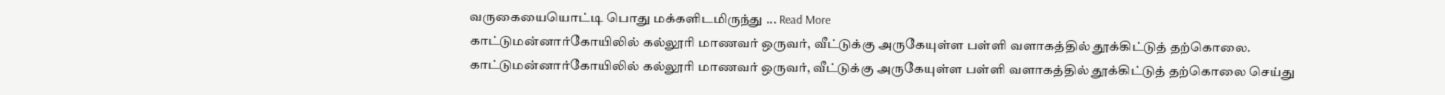வருகையையொட்டி பொது மக்களிடமிருந்து ... Read More
காட்டுமன்னார்கோயிலில் கல்லூரி மாணவர் ஒருவர், வீட்டுக்கு அருகேயுள்ள பள்ளி வளாகத்தில் தூக்கிட்டுத் தற்கொலை.
காட்டுமன்னார்கோயிலில் கல்லூரி மாணவர் ஒருவர், வீட்டுக்கு அருகேயுள்ள பள்ளி வளாகத்தில் தூக்கிட்டுத் தற்கொலை செய்து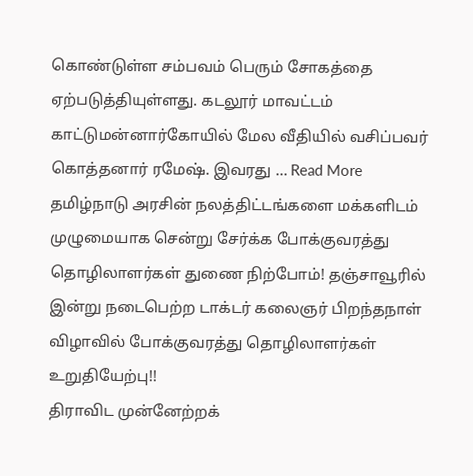கொண்டுள்ள சம்பவம் பெரும் சோகத்தை ஏற்படுத்தியுள்ளது. கடலூர் மாவட்டம் காட்டுமன்னார்கோயில் மேல வீதியில் வசிப்பவர் கொத்தனார் ரமேஷ். இவரது ... Read More
தமிழ்நாடு அரசின் நலத்திட்டங்களை மக்களிடம் முழுமையாக சென்று சேர்க்க போக்குவரத்து தொழிலாளர்கள் துணை நிற்போம்! தஞ்சாவூரில் இன்று நடைபெற்ற டாக்டர் கலைஞர் பிறந்தநாள் விழாவில் போக்குவரத்து தொழிலாளர்கள் உறுதியேற்பு!!
திராவிட முன்னேற்றக்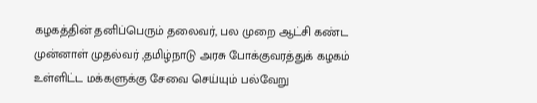கழகத்தின் தனிப்பெரும் தலைவர், பல முறை ஆட்சி கண்ட முன்னாள் முதல்வர் ,தமிழ்நாடு அரசு போக்குவரத்துக் கழகம் உள்ளிட்ட மக்களுக்கு சேவை செய்யும் பல்வேறு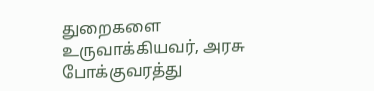துறைகளை உருவாக்கியவர், அரசு போக்குவரத்து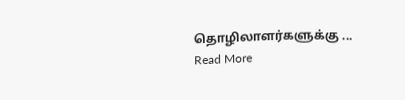தொழிலாளர்களுக்கு ... Read More